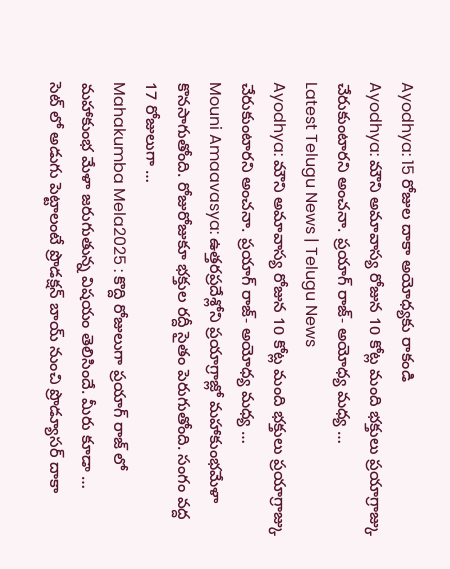Ayodhya: 15 రోజుల దాకా అయోధ్యకు రాకండి
Ayodhya: మౌని అమావాస్య రోజున 10 కోట్ల మంది భక్తులు ప్రయాగ్రాజ్కు చేరుకుంటారని అంచనా. ప్రయాగ్ రాజ్- అయోధ్య మధ్య …
Latest Telugu News | Telugu News
Ayodhya: మౌని అమావాస్య రోజున 10 కోట్ల మంది భక్తులు ప్రయాగ్రాజ్కు చేరుకుంటారని అంచనా. ప్రయాగ్ రాజ్- అయోధ్య మధ్య …
Mouni Amaavasya: ఉత్తరప్రదేశ్లోని ప్రయాగ్రాజ్లో మహాకుంభమేళా కొనసాగుతోంది. రోజురోజుకూ భక్తుల రద్దీ సైతం పెరుగుతోంది. సంగం వద్ద 17 రోజులుగా …
Mahakumba Mela2025 : కొద్ది రోజులుగా ప్రయాగ్ రాజ్ లో మహాకుంభ మేళా జరుగుతున్న విషయం తెలిసిందే. మీరు కూడా …
సెట్ లో అడుగు పెట్టాలంటే ప్రొడక్షన్ బాయ్ నుంచి ప్రొడ్యూసర్ దాకా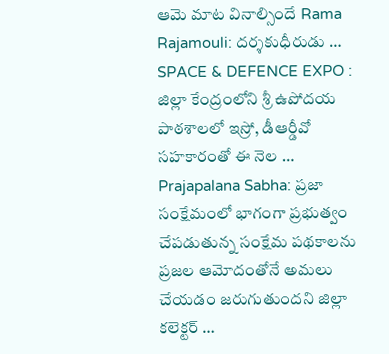ఆమె మాట వినాల్సిందే Rama Rajamouli: దర్శకుధీరుడు …
SPACE & DEFENCE EXPO : జిల్లా కేంద్రంలోని శ్రీ ఉపోదయ పాఠశాలలో ఇస్రో, డీఆర్డీవో సహకారంతో ఈ నెల …
Prajapalana Sabha: ప్రజా సంక్షేమంలో భాగంగా ప్రభుత్వం చేపడుతున్న సంక్షేమ పథకాలను ప్రజల ఆమోదంతోనే అమలు చేయడం జరుగుతుందని జిల్లా కలెక్టర్ …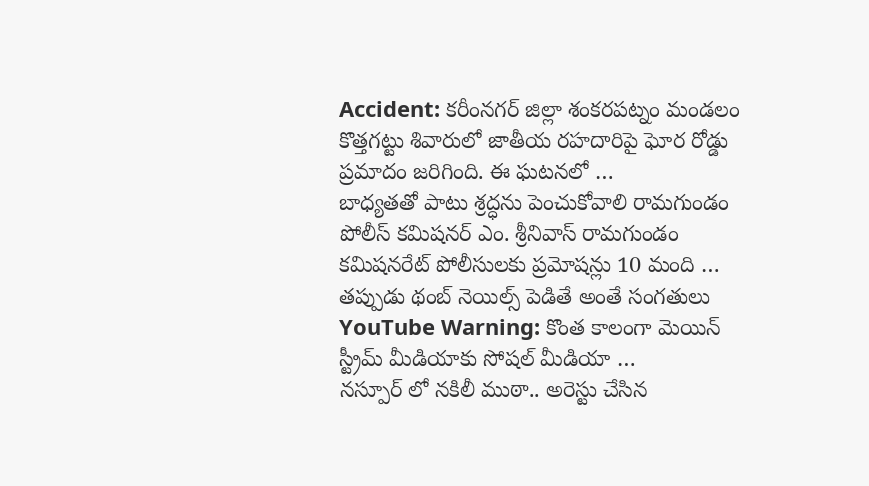Accident: కరీంనగర్ జిల్లా శంకరపట్నం మండలం కొత్తగట్టు శివారులో జాతీయ రహదారిపై ఘోర రోడ్డు ప్రమాదం జరిగింది. ఈ ఘటనలో …
బాధ్యతతో పాటు శ్రద్ధను పెంచుకోవాలి రామగుండం పోలీస్ కమిషనర్ ఎం. శ్రీనివాస్ రామగుండం కమిషనరేట్ పోలీసులకు ప్రమోషన్లు 10 మంది …
తప్పుడు థంబ్ నెయిల్స్ పెడితే అంతే సంగతులు YouTube Warning: కొంత కాలంగా మెయిన్ స్ట్రీమ్ మీడియాకు సోషల్ మీడియా …
నస్పూర్ లో నకిలీ ముఠా.. అరెస్టు చేసిన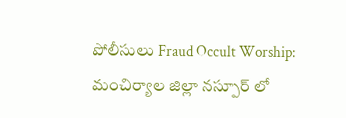పోలీసులు Fraud Occult Worship: మంచిర్యాల జిల్లా నస్పూర్ లో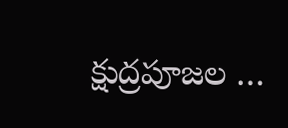క్షుద్రపూజల …